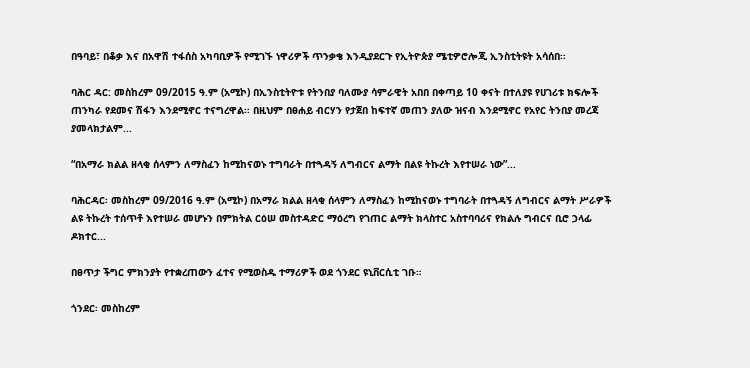በዓባይ፣ በቆቃ እና በአዋሽ ተፋሰስ አካባቢዎች የሚገኙ ነዋሪዎች ጥንቃቄ እንዲያደርጉ የኢትዮጵያ ሜቲዎሮሎጂ ኢንስቲትዩት አሳሰበ፡፡

ባሕር ዳር: መስከረም 09/2015 ዓ.ም (አሚኮ) በኢንስቲትዮቱ የትንበያ ባለሙያ ሳምራዊት አበበ በቀጣይ 10 ቀናት በተለያዩ የሀገሪቱ ክፍሎች ጠንካራ የደመና ሽፋን እንደሚኖር ተናግረዋል፡፡ በዚህም በፀሐይ ብርሃን የታጀበ ከፍተኛ መጠን ያለው ዝናብ እንደሚኖር የአየር ትንበያ መረጃ ያመላክታልም...

“በአማራ ክልል ዘላቂ ሰላምን ለማስፈን ከሚከናወኑ ተግባራት በተጓዳኝ ለግብርና ልማት በልዩ ትኩረት እየተሠራ ነው”...

ባሕርዳር፡ መስከረም 09/2016 ዓ.ም (አሚኮ) በአማራ ክልል ዘላቂ ሰላምን ለማስፈን ከሚከናወኑ ተግባራት በተጓዳኝ ለግብርና ልማት ሥራዎች ልዩ ትኩረት ተሰጥቶ እየተሠራ መሆኑን በምክትል ርዕሠ መስተዳድር ማዕረግ የገጠር ልማት ክላስተር አስተባባሪና የክልሉ ግብርና ቢሮ ኃላፊ ዶክተር...

በፀጥታ ችግር ምክንያት የተቋረጠውን ፈተና የሚወስዱ ተማሪዎች ወደ ጎንደር ዩኒቨርሲቲ ገቡ።

ጎንደር፡ መስከረም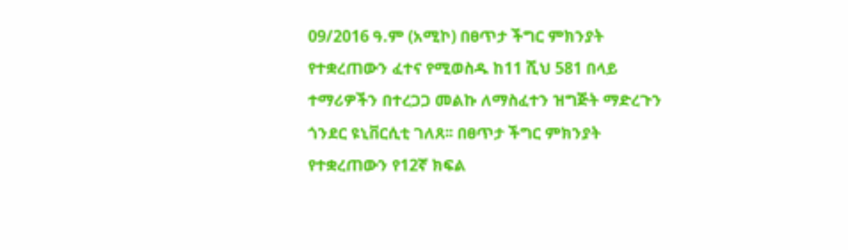09/2016 ዓ.ም (አሚኮ) በፀጥታ ችግር ምክንያት የተቋረጠውን ፈተና የሚወስዱ ከ11 ሺህ 581 በላይ ተማሪዎችን በተረጋጋ መልኩ ለማስፈተን ዝግጅት ማድረጉን ጎንደር ዩኒቨርሲቲ ገለጸ፡፡ በፀጥታ ችግር ምክንያት የተቋረጠውን የ12ኛ ክፍል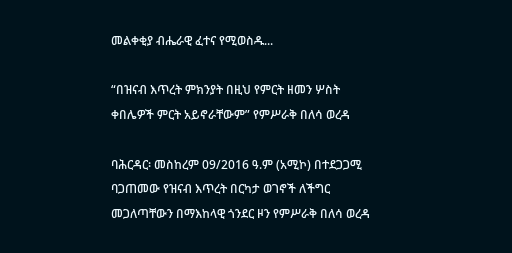መልቀቂያ ብሔራዊ ፈተና የሚወስዱ...

“በዝናብ እጥረት ምክንያት በዚህ የምርት ዘመን ሦስት ቀበሌዎች ምርት አይኖራቸውም” የምሥራቅ በለሳ ወረዳ

ባሕርዳር፡ መስከረም 09/2016 ዓ.ም (አሚኮ) በተደጋጋሚ ባጋጠመው የዝናብ እጥረት በርካታ ወገኖች ለችግር መጋለጣቸውን በማእከላዊ ጎንደር ዞን የምሥራቅ በለሳ ወረዳ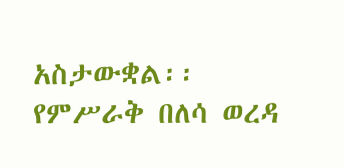አስታውቋል፡፡ የምሥራቅ በለሳ ወረዳ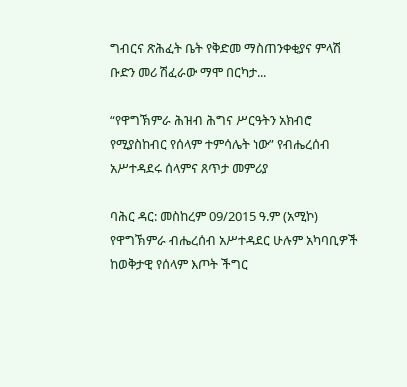ግብርና ጽሕፈት ቤት የቅድመ ማስጠንቀቂያና ምላሽ ቡድን መሪ ሽፈራው ማሞ በርካታ...

“የዋግኽምራ ሕዝብ ሕግና ሥርዓትን አክብሮ የሚያስከብር የሰላም ተምሳሌት ነው” የብሔረሰብ አሥተዳደሩ ሰላምና ጸጥታ መምሪያ

ባሕር ዳር: መስከረም 09/2015 ዓ.ም (አሚኮ) የዋግኽምራ ብሔረሰብ አሥተዳደር ሁሉም አካባቢዎች ከወቅታዊ የሰላም እጦት ችግር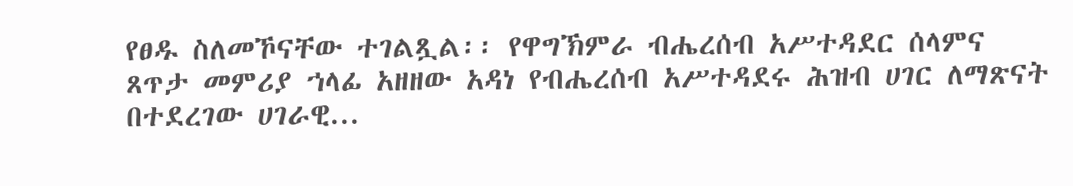የፀዱ ስለመኾናቸው ተገልጿል፡፡ የዋግኽምራ ብሔረሰብ አሥተዳደር ሰላምና ጸጥታ መምሪያ ኀላፊ አዘዘው አዳነ የብሔረሰብ አሥተዳደሩ ሕዝብ ሀገር ለማጽናት በተደረገው ሀገራዊ...